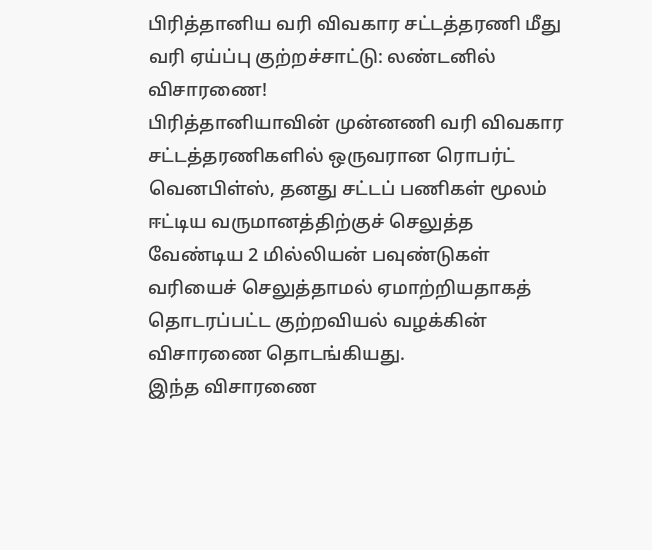பிரித்தானிய வரி விவகார சட்டத்தரணி மீது வரி ஏய்ப்பு குற்றச்சாட்டு: லண்டனில் விசாரணை!
பிரித்தானியாவின் முன்னணி வரி விவகார சட்டத்தரணிகளில் ஒருவரான ரொபர்ட் வெனபிள்ஸ், தனது சட்டப் பணிகள் மூலம் ஈட்டிய வருமானத்திற்குச் செலுத்த வேண்டிய 2 மில்லியன் பவுண்டுகள் வரியைச் செலுத்தாமல் ஏமாற்றியதாகத் தொடரப்பட்ட குற்றவியல் வழக்கின் விசாரணை தொடங்கியது.
இந்த விசாரணை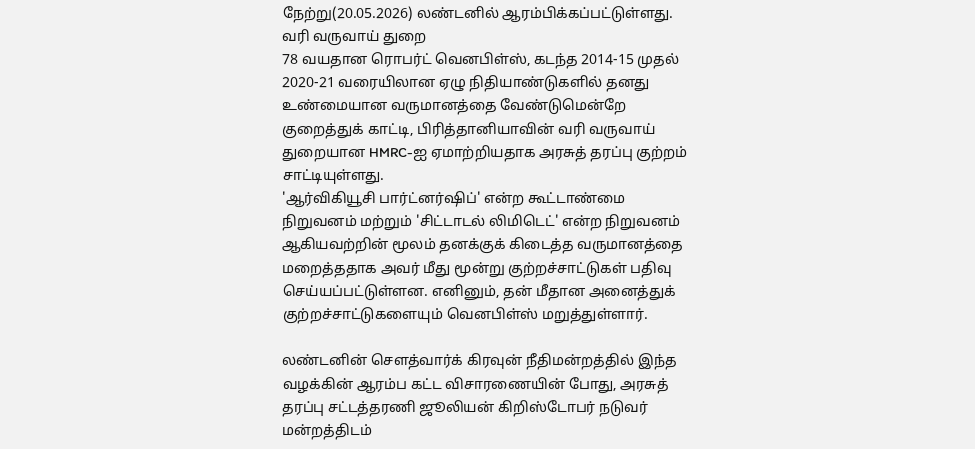நேற்று(20.05.2026) லண்டனில் ஆரம்பிக்கப்பட்டுள்ளது.
வரி வருவாய் துறை
78 வயதான ரொபர்ட் வெனபிள்ஸ், கடந்த 2014-15 முதல் 2020-21 வரையிலான ஏழு நிதியாண்டுகளில் தனது உண்மையான வருமானத்தை வேண்டுமென்றே குறைத்துக் காட்டி, பிரித்தானியாவின் வரி வருவாய் துறையான HMRC-ஐ ஏமாற்றியதாக அரசுத் தரப்பு குற்றம் சாட்டியுள்ளது.
'ஆர்விகியூசி பார்ட்னர்ஷிப்' என்ற கூட்டாண்மை நிறுவனம் மற்றும் 'சிட்டாடல் லிமிடெட்' என்ற நிறுவனம் ஆகியவற்றின் மூலம் தனக்குக் கிடைத்த வருமானத்தை மறைத்ததாக அவர் மீது மூன்று குற்றச்சாட்டுகள் பதிவு செய்யப்பட்டுள்ளன. எனினும், தன் மீதான அனைத்துக் குற்றச்சாட்டுகளையும் வெனபிள்ஸ் மறுத்துள்ளார்.

லண்டனின் சௌத்வார்க் கிரவுன் நீதிமன்றத்தில் இந்த வழக்கின் ஆரம்ப கட்ட விசாரணையின் போது, அரசுத் தரப்பு சட்டத்தரணி ஜூலியன் கிறிஸ்டோபர் நடுவர் மன்றத்திடம்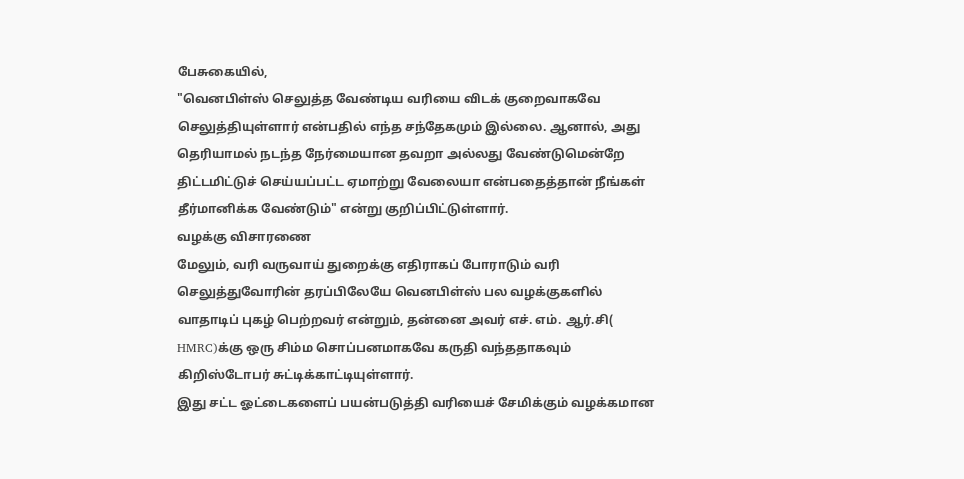பேசுகையில்,
"வெனபிள்ஸ் செலுத்த வேண்டிய வரியை விடக் குறைவாகவே செலுத்தியுள்ளார் என்பதில் எந்த சந்தேகமும் இல்லை. ஆனால், அது தெரியாமல் நடந்த நேர்மையான தவறா அல்லது வேண்டுமென்றே திட்டமிட்டுச் செய்யப்பட்ட ஏமாற்று வேலையா என்பதைத்தான் நீங்கள் தீர்மானிக்க வேண்டும்" என்று குறிப்பிட்டுள்ளார்.
வழக்கு விசாரணை
மேலும், வரி வருவாய் துறைக்கு எதிராகப் போராடும் வரி செலுத்துவோரின் தரப்பிலேயே வெனபிள்ஸ் பல வழக்குகளில் வாதாடிப் புகழ் பெற்றவர் என்றும், தன்னை அவர் எச். எம். ஆர்.சி( HMRC)க்கு ஒரு சிம்ம சொப்பனமாகவே கருதி வந்ததாகவும் கிறிஸ்டோபர் சுட்டிக்காட்டியுள்ளார்.
இது சட்ட ஓட்டைகளைப் பயன்படுத்தி வரியைச் சேமிக்கும் வழக்கமான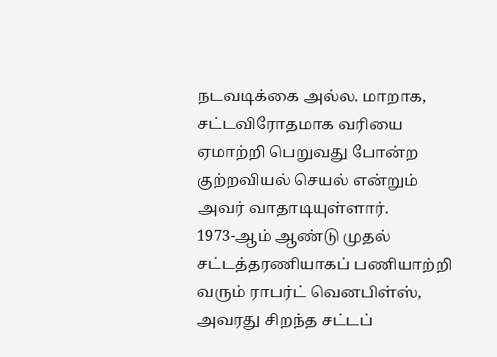நடவடிக்கை அல்ல. மாறாக, சட்டவிரோதமாக வரியை ஏமாற்றி பெறுவது போன்ற குற்றவியல் செயல் என்றும் அவர் வாதாடியுள்ளார்.
1973-ஆம் ஆண்டு முதல் சட்டத்தரணியாகப் பணியாற்றி வரும் ராபர்ட் வெனபிள்ஸ், அவரது சிறந்த சட்டப்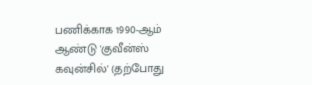பணிக்காக 1990-ஆம் ஆண்டு 'குவீன்ஸ் கவுன்சில்' (தற்போது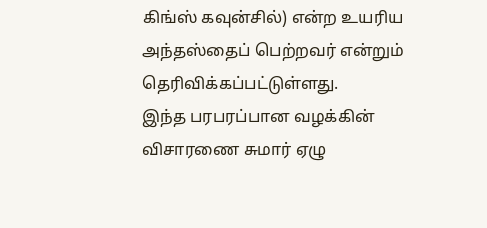கிங்ஸ் கவுன்சில்) என்ற உயரிய அந்தஸ்தைப் பெற்றவர் என்றும் தெரிவிக்கப்பட்டுள்ளது.
இந்த பரபரப்பான வழக்கின் விசாரணை சுமார் ஏழு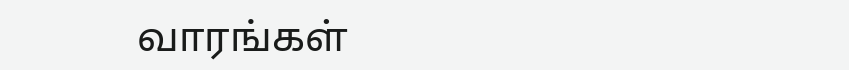வாரங்கள்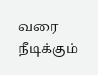வரை நீடிக்கும்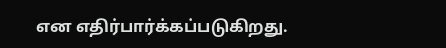என எதிர்பார்க்கப்படுகிறது.